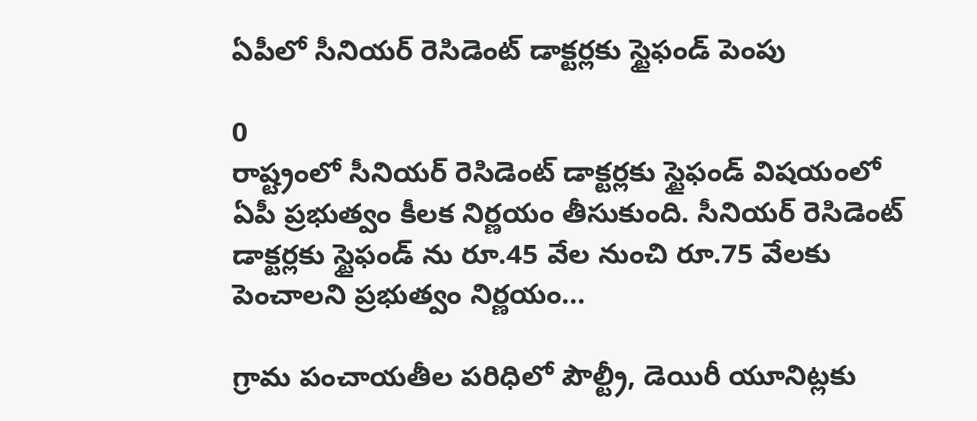ఏపీలో సీనియర్‌ రెసిడెంట్ డాక్టర్లకు స్టైఫండ్‌ పెంపు

0
రాష్ట్రంలో సీనియర్‌ రెసిడెంట్ డాక్టర్లకు స్టైఫండ్‌ విషయంలో ఏపీ ప్రభుత్వం కీలక నిర్ణయం తీసుకుంది. సీనియర్‌ రెసిడెంట్‌ డాక్టర్లకు స్టైఫండ్‌ ను రూ.45 వేల నుంచి రూ.75 వేలకు పెంచాలని ప్రభుత్వం నిర్ణయం...

గ్రామ పంచాయ‌తీల ప‌రిధిలో పౌల్ట్రీ, డెయిరీ యూనిట్ల‌కు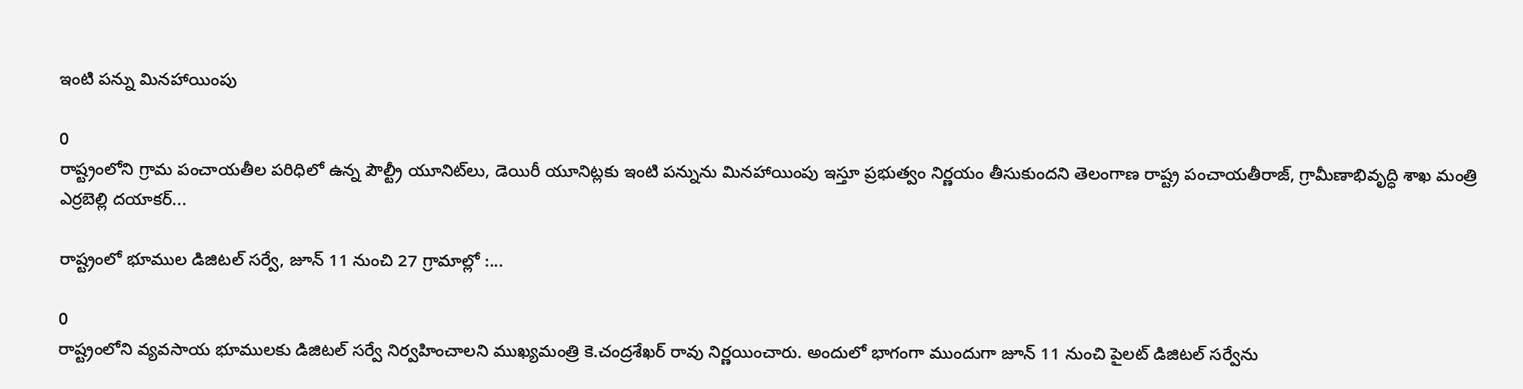ఇంటి ప‌న్ను మిన‌హాయింపు

0
రాష్ట్రంలోని గ్రామ పంచాయ‌తీల ప‌రిధిలో ఉన్న పౌల్ట్రీ యూనిట్‌లు, డెయిరీ యూనిట్ల‌కు ఇంటి ప‌న్నును మినహాయింపు ఇస్తూ ప్ర‌భుత్వం నిర్ణయం తీసుకుందని తెలంగాణ రాష్ట్ర పంచాయ‌తీరాజ్, గ్రామీణాభివృద్ధి శాఖ మంత్రి ఎర్ర‌బెల్లి ద‌యాక‌ర్...

రాష్ట్రంలో భూముల డిజిటల్ సర్వే, జూన్ 11 నుంచి 27 గ్రామాల్లో :...

0
రాష్ట్రంలోని వ్యవసాయ భూములకు డిజిటల్ సర్వే నిర్వహించాలని ముఖ్యమంత్రి కె.చంద్రశేఖర్ రావు నిర్ణయించారు. అందులో భాగంగా ముందుగా జూన్ 11 నుంచి పైలట్ డిజిటల్ సర్వేను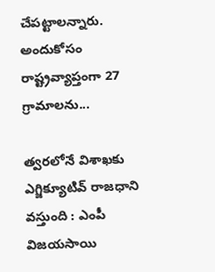చేపట్టాలన్నారు. అందుకోసం రాష్ట్రవ్యాప్తంగా 27 గ్రామాలను...

త్వరలోనే విశాఖకు ఎగ్జిక్యూటివ్‌ రాజధాని వస్తుంది : ఎంపీ విజయసాయి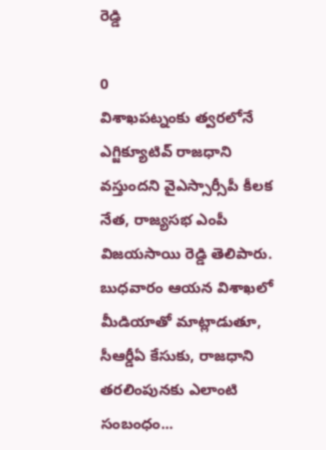రెడ్డి

0
విశాఖపట్నంకు త్వరలోనే ఎగ్జిక్యూటివ్‌ రాజధాని వస్తుందని వైఎస్సార్సీపీ కీలక నేత, రాజ్యసభ ఎంపీ విజయసాయి రెడ్డి తెలిపారు. బుధవారం ఆయన విశాఖలో మీడియాతో మాట్లాడుతూ, సీఆర్డీఏ కేసుకు, రాజధాని తరలింపునకు ఎలాంటి సంబంధం...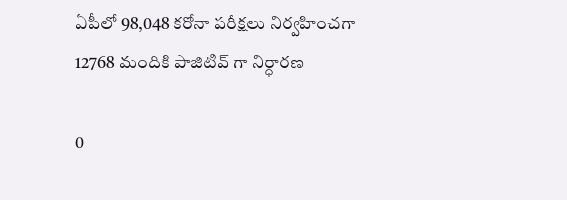ఏపీలో 98,048 కరోనా పరీక్షలు నిర్వహించగా 12768 మందికి పాజిటివ్ గా నిర్ధారణ

0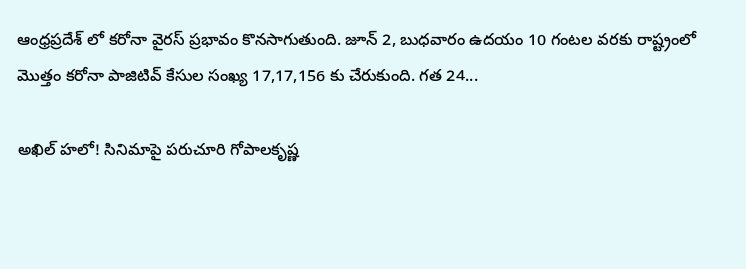ఆంధ్రప్రదేశ్ లో కరోనా వైరస్ ప్రభావం కొనసాగుతుంది. జూన్ 2, బుధవారం ఉదయం 10 గంటల వరకు రాష్ట్రంలో మొత్తం కరోనా పాజిటివ్ కేసుల సంఖ్య 17,17,156 కు చేరుకుంది. గత 24...

అఖిల్ హలో! సినిమాపై పరుచూరి గోపాలకృష్ణ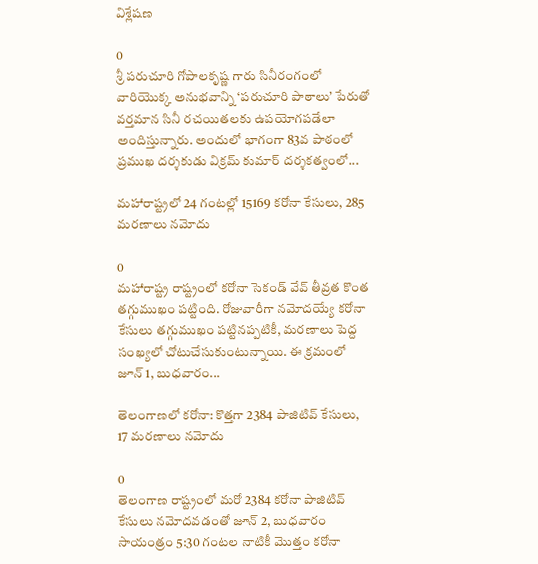విశ్లేషణ

0
శ్రీ పరుచూరి గోపాలకృష్ణ గారు సినీరంగంలో వారియొక్క అనుభవాన్ని ‘పరుచూరి పాఠాలు’ పేరుతో వర్తమాన సినీ రచయితలకు ఉపయోగపడేలా అందిస్తున్నారు. అందులో భాగంగా 83వ పాఠంలో ప్రముఖ దర్శకుడు విక్రమ్ కుమార్ దర్శకత్వంలో...

మహారాష్ట్రలో 24 గంటల్లో 15169 కరోనా కేసులు, 285 మరణాలు నమోదు

0
మహారాష్ట్ర రాష్ట్రంలో కరోనా సెకండ్ వేవ్ తీవ్రత కొంత తగ్గుముఖం పట్టింది. రోజువారీగా నమోదయ్యే కరోనా కేసులు తగ్గుముఖం పట్టినప్పటికీ, మరణాలు పెద్ద సంఖ్యలో చోటుచేసుకుంటున్నాయి. ఈ క్రమంలో జూన్ 1, బుధవారం...

తెలంగాణలో కరోనా: కొత్తగా 2384 పాజిటివ్ కేసులు, 17 మరణాలు నమోదు

0
తెలంగాణ రాష్ట్రంలో మరో 2384 కరోనా పాజిటివ్ కేసులు నమోదవడంతో జూన్ 2, బుధవారం సాయంత్రం 5:30 గంటల నాటికీ మొత్తం కరోనా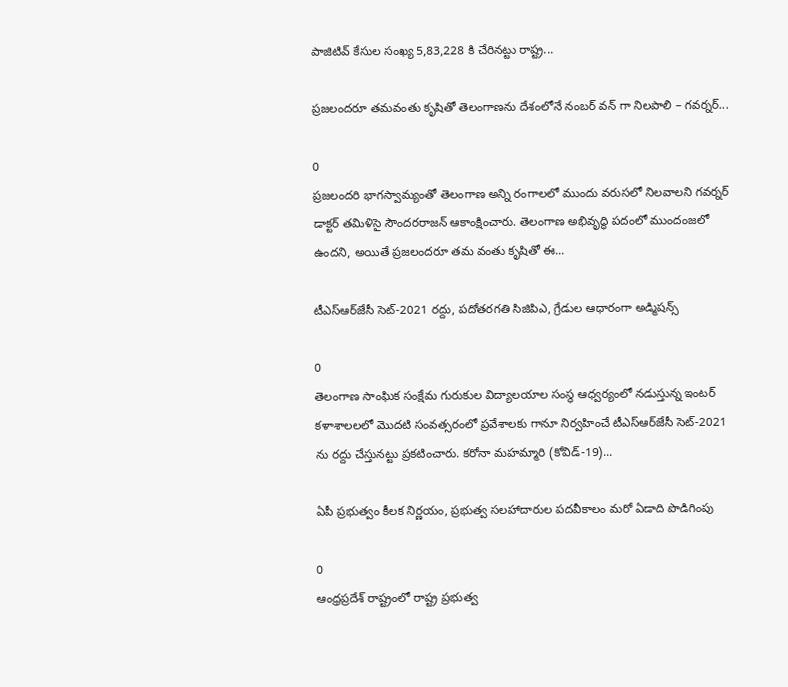పాజిటివ్ కేసుల సంఖ్య 5,83,228 కి చేరినట్టు రాష్ట్ర...

ప్రజలందరూ తమవంతు కృషితో తెలంగాణను దేశంలోనే నంబర్ వన్ గా నిలపాలి – గవర్నర్...

0
ప్రజలందరి భాగస్వామ్యంతో తెలంగాణ అన్ని రంగాలలో ముందు వరుసలో నిలవాలని గవర్నర్ డాక్టర్ తమిళిసై సౌందరరాజన్ ఆకాంక్షించారు. తెలంగాణ అభివృద్ధి పదంలో ముందంజలో ఉందని, అయితే ప్రజలందరూ తమ వంతు కృషితో ఈ...

టీఎస్‌ఆర్‌జేసీ సెట్-2021 రద్దు, పదోతరగతి సిజిపిఎ, గ్రేడుల ఆధారంగా అడ్మిషన్స్

0
తెలంగాణ సాంఘిక సంక్షేమ గురుకుల విద్యాలయాల సంస్థ ఆధ్వర్యంలో నడుస్తున్న ఇంటర్ కళాశాలలలో మొదటి సంవత్సరంలో ప్రవేశాలకు గానూ నిర్వహించే టీఎస్‌ఆర్‌జేసీ సెట్-2021 ను రద్దు చేస్తునట్టు ప్రకటించారు. కరోనా మహమ్మారి (కోవిడ్-19)...

ఏపీ ప్రభుత్వం కీలక నిర్ణయం, ప్రభుత్వ సలహాదారుల పదవీకాలం మరో ఏడాది పొడిగింపు

0
ఆంధ్రప్రదేశ్ రాష్ట్రంలో రాష్ట్ర ప్రభుత్వ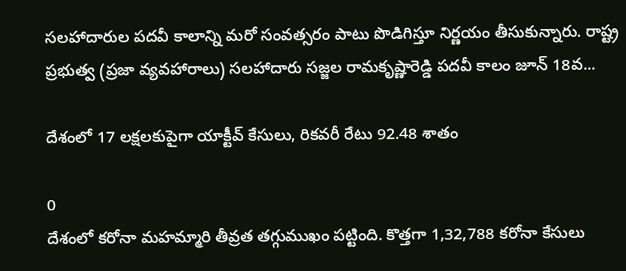సలహాదారుల పదవీ కాలాన్ని మరో సంవత్సరం పాటు పొడిగిస్తూ నిర్ణయం తీసుకున్నారు. రాష్ట్ర ప్రభుత్వ (ప్రజా వ్యవహారాలు) సలహాదారు సజ్జల రామకృష్ణారెడ్డి పదవీ కాలం జూన్ 18వ...

దేశంలో 17 లక్షలకుపైగా యాక్టీవ్ కేసులు, రికవరీ రేటు 92.48 శాతం

0
దేశంలో కరోనా మహమ్మారి తీవ్రత తగ్గుముఖం పట్టింది. కొత్తగా 1,32,788 కరోనా కేసులు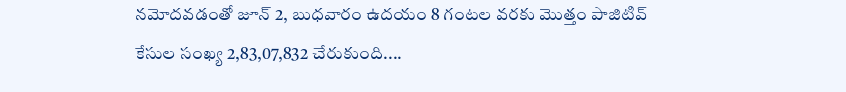నమోదవడంతో జూన్ 2, బుధవారం ఉదయం 8 గంటల వరకు మొత్తం పాజిటివ్ కేసుల సంఖ్య 2,83,07,832 చేరుకుంది....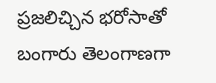ప్రజలిచ్చిన భరోసాతో బంగారు తెలంగాణగా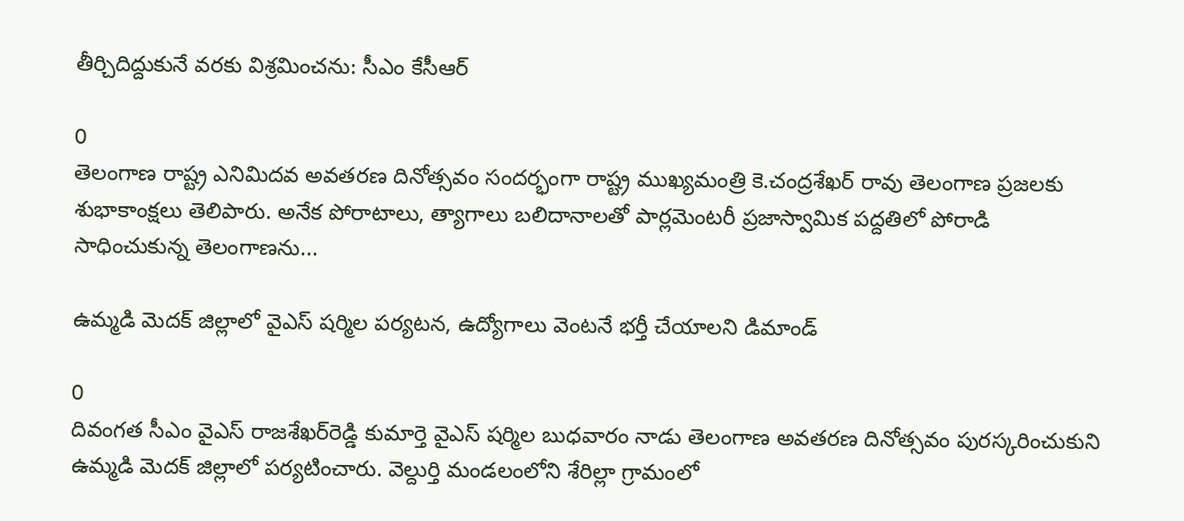తీర్చిదిద్దుకునే వరకు విశ్రమించను: సీఎం కేసీఆర్

0
తెలంగాణ రాష్ట్ర ఎనిమిదవ అవతరణ దినోత్సవం సందర్భంగా రాష్ట్ర ముఖ్యమంత్రి కె.చంద్రశేఖర్ రావు తెలంగాణ ప్రజలకు శుభాకాంక్షలు తెలిపారు. అనేక పోరాటాలు, త్యాగాలు బలిదానాలతో పార్లమెంటరీ ప్రజాస్వామిక పద్దతిలో పోరాడి సాధించుకున్న తెలంగాణను...

ఉమ్మడి మెదక్ జిల్లాలో వైఎస్ షర్మిల పర్యటన, ఉద్యోగాలు వెంటనే భర్తీ చేయాలని డిమాండ్

0
దివంగత సీఎం వైఎస్‌ రాజశేఖర్‌రెడ్డి కుమార్తె వైఎస్ షర్మిల బుధవారం నాడు తెలంగాణ అవతరణ దినోత్సవం పురస్కరించుకుని ఉమ్మడి మెదక్ జిల్లాలో పర్యటించారు. వెల్దుర్తి మండలంలోని శేరిల్లా గ్రామంలో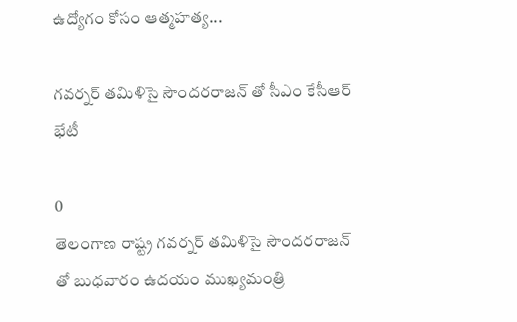ఉద్యోగం కోసం ఆత్మహత్య...

గవర్నర్‌ తమిళిసై సౌందరరాజన్ తో సీఎం కేసీఆర్ భేటీ

0
తెలంగాణ రాష్ట్ర గవర్నర్‌ తమిళిసై సౌందరరాజన్‌ తో బుధవారం ఉదయం ముఖ్యమంత్రి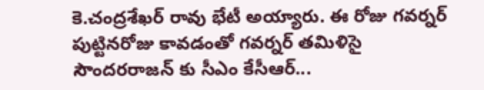కె.చంద్రశేఖర్ రావు భేటీ అయ్యారు. ఈ రోజు గవర్నర్ పుట్టినరోజు కావడంతో గవర్నర్ తమిళిసై సౌందరరాజన్ కు సీఎం కేసీఆర్...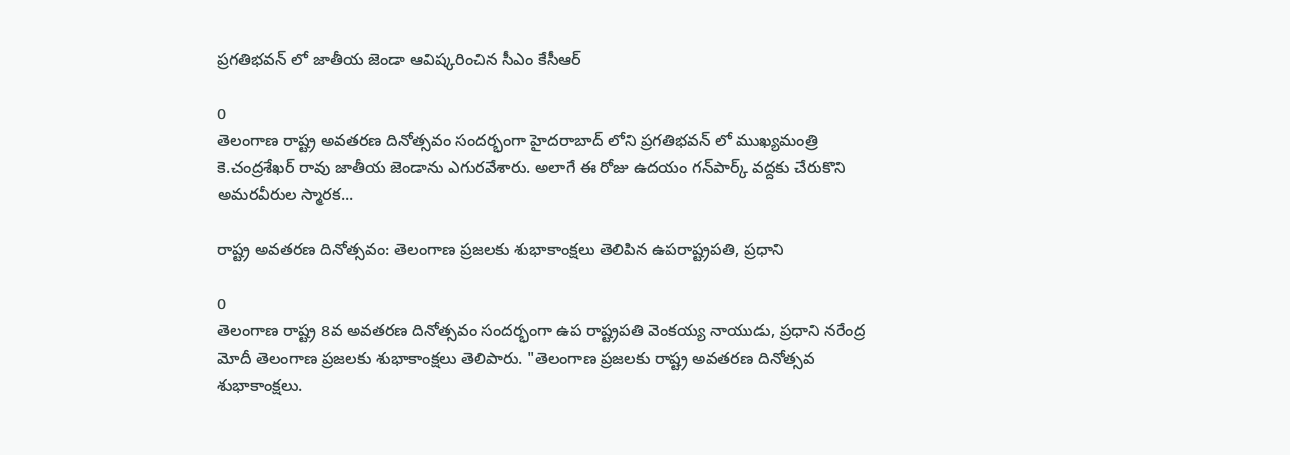ప్రగతిభవన్‌ లో జాతీయ జెండా ఆవిష్కరించిన సీఎం కేసీఆర్

0
తెలంగాణ రాష్ట్ర అవతరణ దినోత్సవం సందర్భంగా హైద‌రాబాద్‌ లోని ప్రగతిభవన్‌ లో ముఖ్యమంత్రి కె.చంద్రశేఖర్ రావు జాతీయ జెండాను ఎగురవేశారు. అలాగే ఈ రోజు ఉద‌యం గ‌న్‌పార్క్ వద్దకు చేరుకొని అమరవీరుల స్మారక...

రాష్ట్ర అవతరణ దినోత్సవం: తెలంగాణ ప్రజలకు శుభాకాంక్షలు తెలిపిన ఉపరాష్ట్రపతి, ప్రధాని

0
తెలంగాణ రాష్ట్ర 8వ అవతరణ దినోత్సవం సందర్భంగా ఉప రాష్ట్రపతి వెంకయ్య నాయుడు, ప్రధాని నరేంద్ర మోదీ తెలంగాణ ప్రజలకు శుభాకాంక్షలు తెలిపారు. "తెలంగాణ ప్రజలకు రాష్ట్ర అవతరణ దినోత్సవ శుభాకాంక్షలు.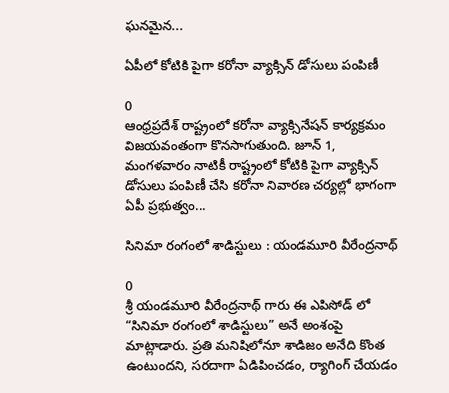ఘనమైన...

ఏపీలో కోటికి పైగా కరోనా వ్యాక్సిన్ డోసులు పంపిణీ

0
ఆంధ్రప్రదేశ్ రాష్ట్రంలో కరోనా వ్యాక్సినేషన్ కార్యక్రమం విజయవంతంగా కొనసాగుతుంది. జూన్ 1, మంగళవారం నాటికీ రాష్ట్రంలో కోటికి పైగా వ్యాక్సిన్ డోసులు పంపిణీ చేసి కరోనా నివారణ చర్యల్లో భాగంగా ఏపీ ప్రభుత్వం...

సినిమా రంగంలో శాడిస్టులు : యండమూరి వీరేంద్రనాథ్

0
శ్రీ యండమూరి వీరేంద్రనాథ్ గారు ఈ ఎపిసోడ్ లో “సినిమా రంగంలో శాడిస్టులు” అనే అంశంపై మాట్లాడారు. ప్రతి మనిషిలోనూ శాడిజం అనేది కొంత ఉంటుందని, సరదాగా ఏడిపించడం, ర్యాగింగ్ చేయడం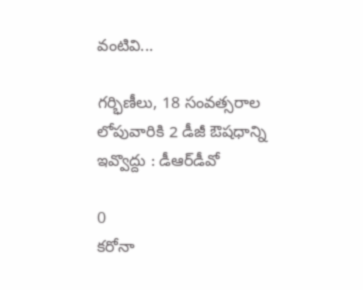వంటివి...

గర్భిణీలు, 18 సంవత్సరాల లోపువారికి 2 డీజీ ఔషధాన్ని ఇవ్వొద్దు : డీఆర్‌డీవో

0
కరోనా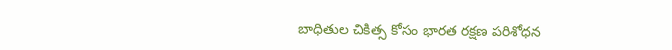బాధితుల చికిత్స కోసం భారత రక్షణ పరిశోధన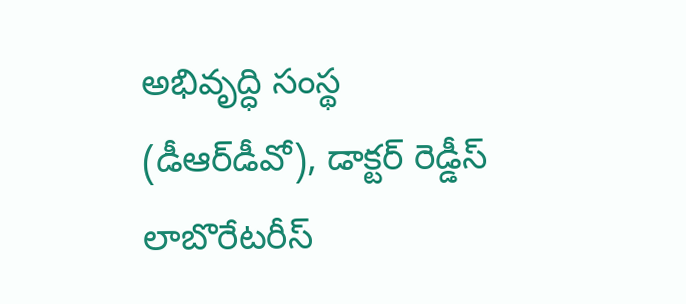అభివృద్ధి సంస్థ (డీఆర్‌డీవో), డాక్టర్ రెడ్డీస్ లాబొరేటరీస్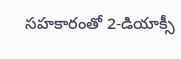సహకారంతో 2-డియాక్సీ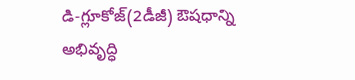డి-గ్లూకోజ్‌(2డీజీ) ఔషధాన్ని అభివృద్ధి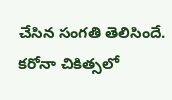చేసిన సంగతి తెలిసిందే. కరోనా చికిత్సలో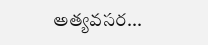అత్యవసర...